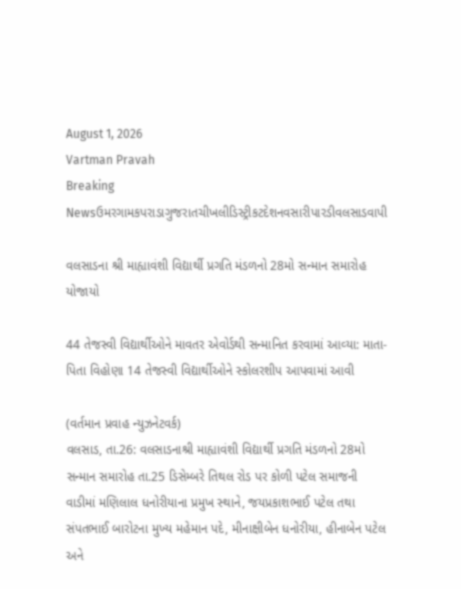August 1, 2026
Vartman Pravah
Breaking Newsઉમરગામકપરાડાગુજરાતચીખલીડિસ્ટ્રીકટદેશનવસારીપારડીવલસાડવાપી

વલસાડના શ્રી માહ્યાવંશી વિદ્યાર્થી પ્રગતિ મંડળનો 28મો સન્‍માન સમારોહ યોજાયો

44 તેજસ્‍વી વિદ્યાર્થીઓને માવતર એવોર્ડથી સન્‍માનિત કરવામાં આવ્‍યા: માતા-પિતા વિહોણા 14 તેજસ્‍વી વિદ્યાર્થીઓને સ્‍કોલરશીપ આપવામાં આવી

(વર્તમાન પ્રવાહ ન્‍યુઝનેટવર્ક)
વલસાડ, તા.26: વલસાડનાશ્રી માહ્યાવંશી વિદ્યાર્થી પ્રગતિ મંડળનો 28મો સન્‍માન સમારોહ તા.25 ડિસેમ્‍બરે તિથલ રોડ પર કોળી પટેલ સમાજની વાડીમાં મણિલાલ ધનોરીયાના પ્રમુખ સ્‍થાને, જયપ્રકાશભાઈ પટેલ તથા સંપતભાઈ બારોટના મુખ્‍ય મહેમાન પદે, મીનાક્ષીબેન ધનોરીયા, હીનાબેન પટેલ અને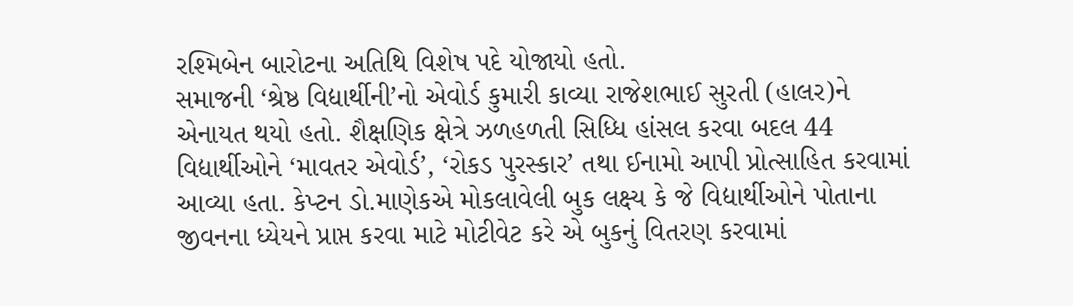રશ્‍મિબેન બારોટના અતિથિ વિશેષ પદે યોજાયો હતો.
સમાજની ‘શ્રેષ્ઠ વિદ્યાર્થીની’નો એવોર્ડ કુમારી કાવ્‍યા રાજેશભાઈ સુરતી (હાલર)ને એનાયત થયો હતો. શૈક્ષણિક ક્ષેત્રે ઝળહળતી સિધ્‍ધિ હાંસલ કરવા બદલ 44 વિદ્યાર્થીઓને ‘માવતર એવોર્ડ’, ‘રોકડ પુરસ્‍કાર’ તથા ઈનામો આપી પ્રોત્‍સાહિત કરવામાં આવ્‍યા હતા. કેપ્‍ટન ડો.માણેકએ મોકલાવેલી બુક લક્ષ્ય કે જે વિદ્યાર્થીઓને પોતાના જીવનના ધ્‍યેયને પ્રાપ્ત કરવા માટે મોટીવેટ કરે એ બુકનું વિતરણ કરવામાં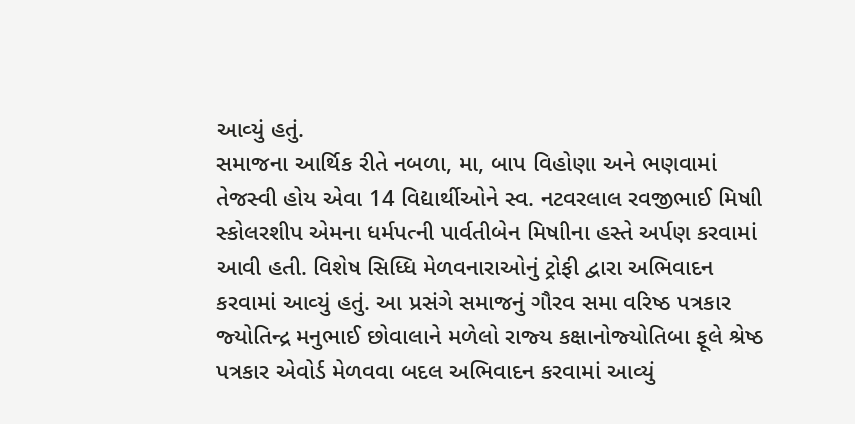આવ્‍યું હતું.
સમાજના આર્થિક રીતે નબળા, મા, બાપ વિહોણા અને ભણવામાં તેજસ્‍વી હોય એવા 14 વિદ્યાર્થીઓને સ્‍વ. નટવરલાલ રવજીભાઈ મિષાી સ્‍કોલરશીપ એમના ધર્મપત્‍ની પાર્વતીબેન મિષાીના હસ્‍તે અર્પણ કરવામાં આવી હતી. વિશેષ સિધ્‍ધિ મેળવનારાઓનું ટ્રોફી દ્વારા અભિવાદન કરવામાં આવ્‍યું હતું. આ પ્રસંગે સમાજનું ગૌરવ સમા વરિષ્ઠ પત્રકાર જ્‍યોતિન્‍દ્ર મનુભાઈ છોવાલાને મળેલો રાજ્‍ય કક્ષાનોજ્‍યોતિબા ફૂલે શ્રેષ્ઠ પત્રકાર એવોર્ડ મેળવવા બદલ અભિવાદન કરવામાં આવ્‍યું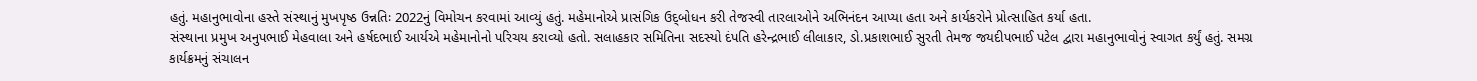હતું. મહાનુભાવોના હસ્‍તે સંસ્‍થાનું મુખપૃષ્ઠ ઉન્નતિઃ 2022નું વિમોચન કરવામાં આવ્‍યું હતું. મહેમાનોએ પ્રાસંગિક ઉદ્‌બોધન કરી તેજસ્‍વી તારલાઓને અભિનંદન આપ્‍યા હતા અને કાર્યકરોને પ્રોત્‍સાહિત કર્યા હતા.
સંસ્‍થાના પ્રમુખ અનુપભાઈ મેહવાલા અને હર્ષદભાઈ આર્યએ મહેમાનોનો પરિચય કરાવ્‍યો હતો. સલાહકાર સમિતિના સદસ્‍યો દંપતિ હરેન્‍દ્રભાઈ લીલાકાર, ડો.પ્રકાશભાઈ સુરતી તેમજ જયદીપભાઈ પટેલ દ્વારા મહાનુભાવોનું સ્‍વાગત કર્યું હતું. સમગ્ર કાર્યક્રમનું સંચાલન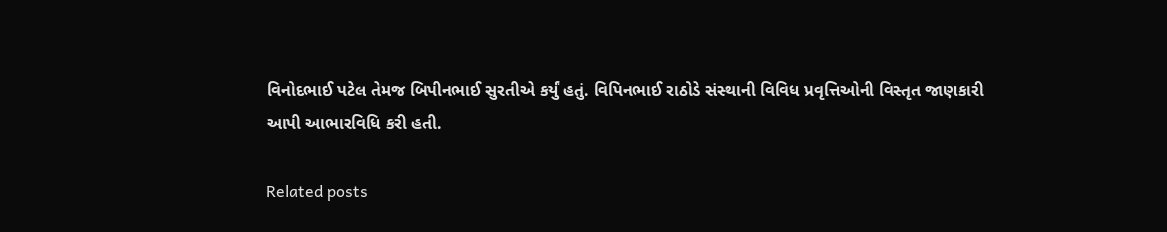વિનોદભાઈ પટેલ તેમજ બિપીનભાઈ સુરતીએ કર્યું હતું. વિપિનભાઈ રાઠોડે સંસ્‍થાની વિવિધ પ્રવૃત્તિઓની વિસ્‍તૃત જાણકારી આપી આભારવિધિ કરી હતી.

Related posts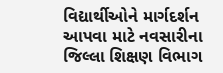વિદ્યાર્થીઓને માર્ગદર્શન આપવા માટે નવસારીના જિલ્લા શિક્ષણ વિભાગ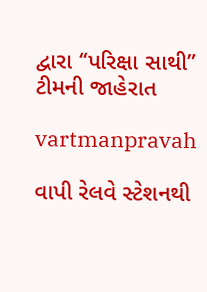દ્વારા ‘‘પરિક્ષા સાથી” ટીમની જાહેરાત

vartmanpravah

વાપી રેલવે સ્‍ટેશનથી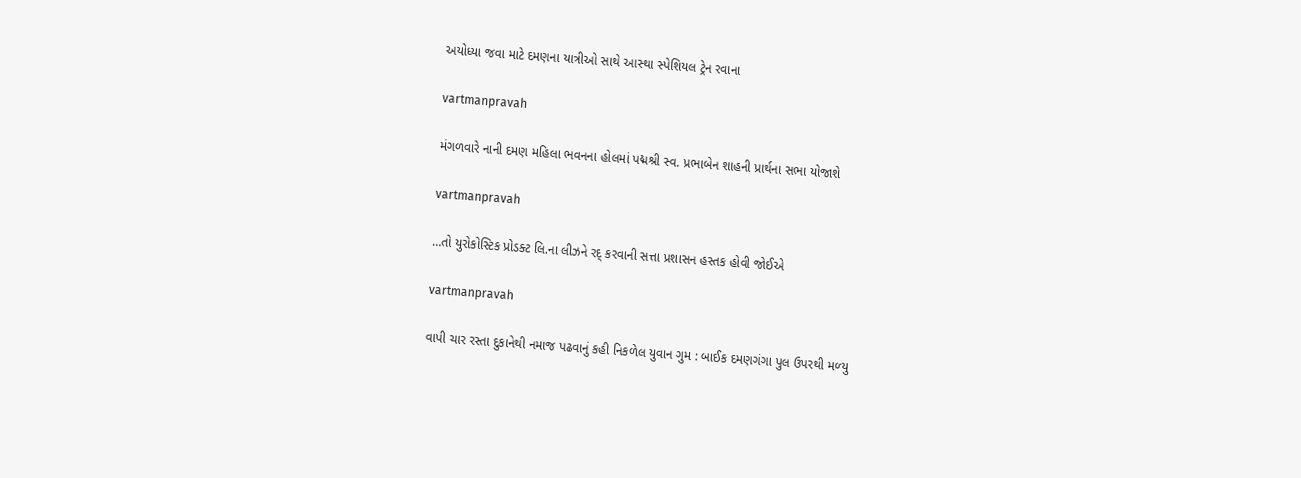અયોધ્‍યા જવા માટે દમણના યાત્રીઓ સાથે આસ્‍થા સ્‍પેશિયલ ટ્રેન રવાના

vartmanpravah

મંગળવારે નાની દમણ મહિલા ભવનના હોલમાં પદ્મશ્રી સ્‍વ. પ્રભાબેન શાહની પ્રાર્થના સભા યોજાશે

vartmanpravah

…તો યુરોકોસ્‍ટિક પ્રોડક્‍ટ લિ.ના લીઝને રદ્‌ કરવાની સત્તા પ્રશાસન હસ્‍તક હોવી જોઈએ

vartmanpravah

વાપી ચાર રસ્‍તા દુકાનેથી નમાજ પઢવાનું કહી નિકળેલ યુવાન ગુમ : બાઈક દમણગંગા પુલ ઉપરથી મળ્‍યુ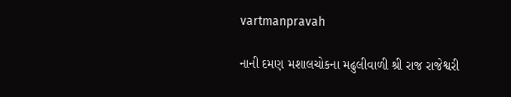vartmanpravah

નાની દમણ મશાલચોકના મઢુલીવાળી શ્રી રાજ રાજેશ્વરી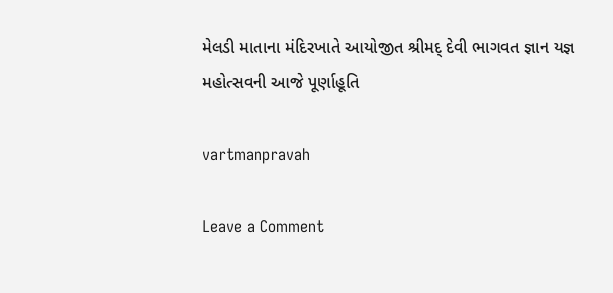મેલડી માતાના મંદિરખાતે આયોજીત શ્રીમદ્‌ દેવી ભાગવત જ્ઞાન યજ્ઞ મહોત્‍સવની આજે પૂર્ણાહૂતિ

vartmanpravah

Leave a Comment